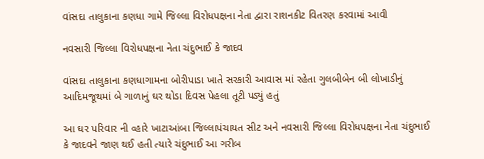વાંસદા તાલુકાના કણધા ગામે જિલ્લા વિરોધપક્ષના નેતા દ્વારા રાશનકીટ વિતરણ કરવામાં આવી

નવસારી જિલ્લા વિરોધપક્ષના નેતા ચંદુભાઈ કે જાદવ

વાંસદા તાલુકાના કણધાગામના બોરીપાડા ખાતે સરકારી આવાસ માં રહેતા ગુલબીબેન બી લોખાડીનું આદિમજૂથમાં બે ગાળાનું ઘર થોડા દિવસ પેહલા તૂટી પડ્યું હતું

આ ઘર પરિવાર ની વ્હારે ખાટાઆંબા જિલ્લાપંચાયત સીટ અને નવસારી જિલ્લા વિરોધપક્ષના નેતા ચંદુભાઈ કે જાદવને જાણ થઈ હતી ત્યારે ચંદુભાઈ આ ગરીબ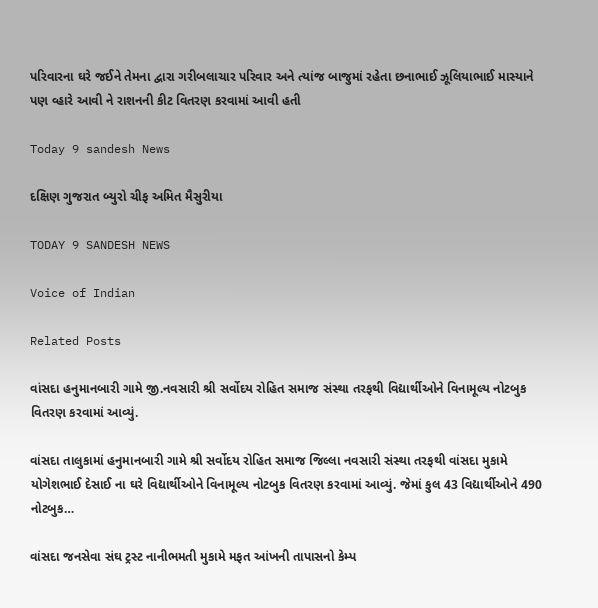પરિવારના ઘરે જઈને તેમના દ્વારા ગરીબલાચાર પરિવાર અને ત્યાંજ બાજુમાં રહેતા છનાભાઈ ઝૂલિયાભાઈ માસ્યાને પણ વ્હારે આવી ને રાશનની કીટ વિતરણ કરવામાં આવી હતી

Today 9 sandesh News

દક્ષિણ ગુજરાત બ્યુરો ચીફ અમિત મૈસુરીયા

TODAY 9 SANDESH NEWS

Voice of Indian

Related Posts

વાંસદા હનુમાનબારી ગામે જી.નવસારી શ્રી સર્વોદય રોહિત સમાજ સંસ્થા તરફથી વિદ્યાર્થીઓને વિનામૂલ્ય નોટબુક વિતરણ કરવામાં આવ્યું.

વાંસદા તાલુકામાં હનુમાનબારી ગામે શ્રી સર્વોદય રોહિત સમાજ જિલ્લા નવસારી સંસ્થા તરફથી વાંસદા મુકામે યોગેશભાઈ દેસાઈ ના ઘરે વિદ્યાર્થીઓને વિનામૂલ્ય નોટબુક વિતરણ કરવામાં આવ્યું. જેમાં કુલ 43 વિદ્યાર્થીઓને 490 નોટબુક…

વાંસદા જનસેવા સંઘ ટ્રસ્ટ નાનીભમતી મુકામે મફત આંખની તાપાસનો કેમ્પ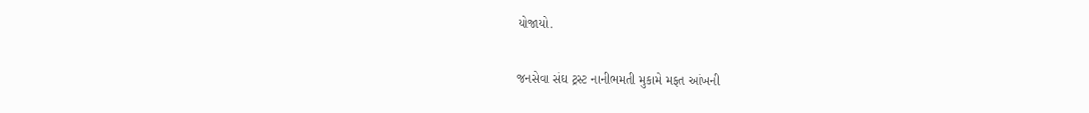યોજાયો.

જનસેવા સંઘ ટ્રસ્ટ નાનીભમતી મુકામે મફત આંખની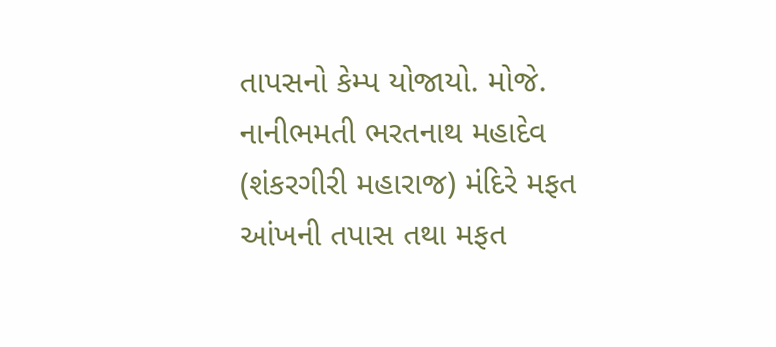તાપસનો કેમ્પ યોજાયો. મોજે. નાનીભમતી ભરતનાથ મહાદેવ (શંકરગીરી મહારાજ) મંદિરે મફત આંખની તપાસ તથા મફત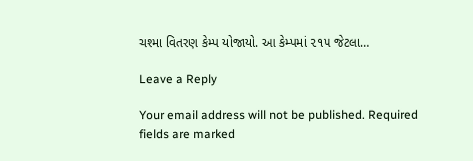ચશ્મા વિતરણ કેમ્પ યોજાયો. આ કેમ્પમાં ૨૧૫ જેટલા…

Leave a Reply

Your email address will not be published. Required fields are marked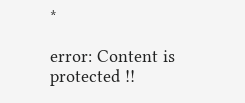*

error: Content is protected !!